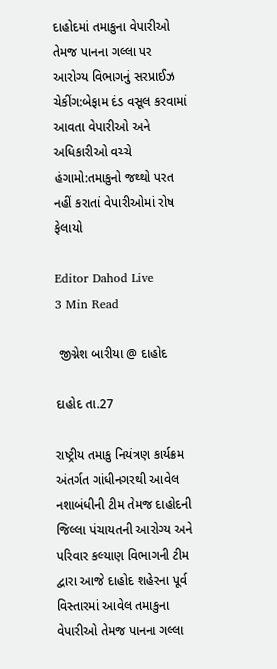દાહોદમાં તમાકુના વેપારીઓ તેમજ પાનના ગલ્લા પર આરોગ્ય વિભાગનું સરપ્રાઈઝ ચેકીંગ:બેફામ દંડ વસૂલ કરવામાં આવતા વેપારીઓ અને અધિકારીઓ વચ્ચે હંગામો:તમાકુનો જથ્થો પરત નહીં કરાતાં વેપારીઓમાં રોષ ફેલાયો

Editor Dahod Live
3 Min Read

 જીગ્નેશ બારીયા @ દાહોદ

દાહોદ તા.27

રાષ્ટ્રીય તમાકુ નિયંત્રણ કાર્યક્રમ અંતર્ગત ગાંધીનગરથી આવેલ નશાબંધીની ટીમ તેમજ દાહોદની જિલ્લા પંચાયતની આરોગ્ય અને પરિવાર કલ્યાણ વિભાગની ટીમ દ્વારા આજે દાહોદ શહેરના પૂર્વ વિસ્તારમાં આવેલ તમાકુના વેપારીઓ તેમજ પાનના ગલ્લા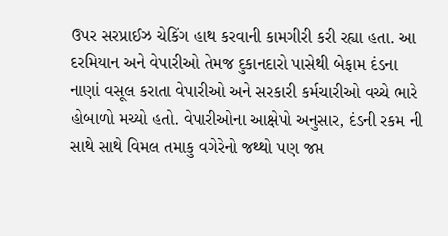ઉપર સરપ્રાઈઝ ચેકિંગ હાથ કરવાની કામગીરી કરી રહ્યા હતા. આ દરમિયાન અને વેપારીઓ તેમજ દુકાનદારો પાસેથી બેફામ દંડના નાણાં વસૂલ કરાતા વેપારીઓ અને સરકારી કર્મચારીઓ વચ્ચે ભારે હોબાળો મચ્યો હતો. વેપારીઓના આક્ષેપો અનુસાર, દંડની રકમ ની સાથે સાથે વિમલ તમાકુ વગેરેનો જથ્થો પણ જપ્ત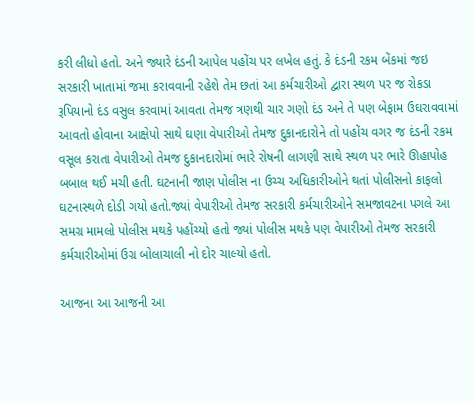કરી લીધો હતો. અને જ્યારે દંડની આપેલ પહોંચ પર લખેલ હતું. કે દંડની રકમ બેંકમાં જઇ સરકારી ખાતામાં જમા કરાવવાની રહેશે તેમ છતાં આ કર્મચારીઓ દ્વારા સ્થળ પર જ રોકડા રૂપિયાનો દંડ વસુલ કરવામાં આવતા તેમજ ત્રણથી ચાર ગણો દંડ અને તે પણ બેફામ ઉઘરાવવામાં આવતો હોવાના આક્ષેપો સાથે ઘણા વેપારીઓ તેમજ દુકાનદારોને તો પહોંચ વગર જ દંડની રકમ વસૂલ કરાતા વેપારીઓ તેમજ દુકાનદારોમાં ભારે રોષની લાગણી સાથે સ્થળ પર ભારે ઊહાપોહ બબાલ થઈ મચી હતી. ઘટનાની જાણ પોલીસ ના ઉચ્ચ અધિકારીઓને થતાં પોલીસનો કાફલો ઘટનાસ્થળે દોડી ગયો હતો.જ્યાં વેપારીઓ તેમજ સરકારી કર્મચારીઓને સમજાવટના પગલે આ સમગ્ર મામલો પોલીસ મથકે પહોંચ્યો હતો જ્યાં પોલીસ મથકે પણ વેપારીઓ તેમજ સરકારી કર્મચારીઓમાં ઉગ્ર બોલાચાલી નો દોર ચાલ્યો હતો.

આજના આ આજની આ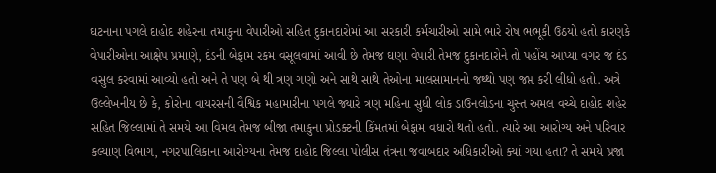ઘટનાના પગલે દાહોદ શહેરના તમાકુના વેપારીઓ સહિત દુકાનદારોમાં આ સરકારી કર્મચારીઓ સામે ભારે રોષ ભભૂકી ઉઠયો હતો કારણકે વેપારીઓના આક્ષેપ પ્રમાણે, દંડની બેફામ રકમ વસૂલવામાં આવી છે તેમજ ઘણા વેપારી તેમજ દુકાનદારોને તો પહોંચ આપ્યા વગર જ દંડ વસુલ કરવામાં આવ્યો હતો અને તે પણ બે થી ત્રણ ગણો અને સાથે સાથે તેઓના માલસામાનનો જથ્થો પણ જપ્ત કરી લીધો હતો. અત્રે ઉલ્લેખનીય છે કે, કોરોના વાયરસની વૈશ્વિક મહામારીના પગલે જ્યારે ત્રણ મહિના સુધી લોક ડાઉનલોડના ચુસ્ત અમલ વચ્ચે દાહોદ શહેર સહિત જિલ્લામાં તે સમયે આ વિમલ તેમજ બીજા તમાકુના પ્રોડક્ટની કિંમતમાં બેફામ વધારો થતો હતો. ત્યારે આ આરોગ્ય અને પરિવાર કલ્યાણ વિભાગ, નગરપાલિકાના આરોગ્યના તેમજ દાહોદ જિલ્લા પોલીસ તંત્રના જવાબદાર અધિકારીઓ ક્યાં ગયા હતા? તે સમયે પ્રજા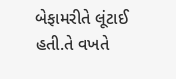બેફામરીતે લૂંટાઈ હતી.તે વખતે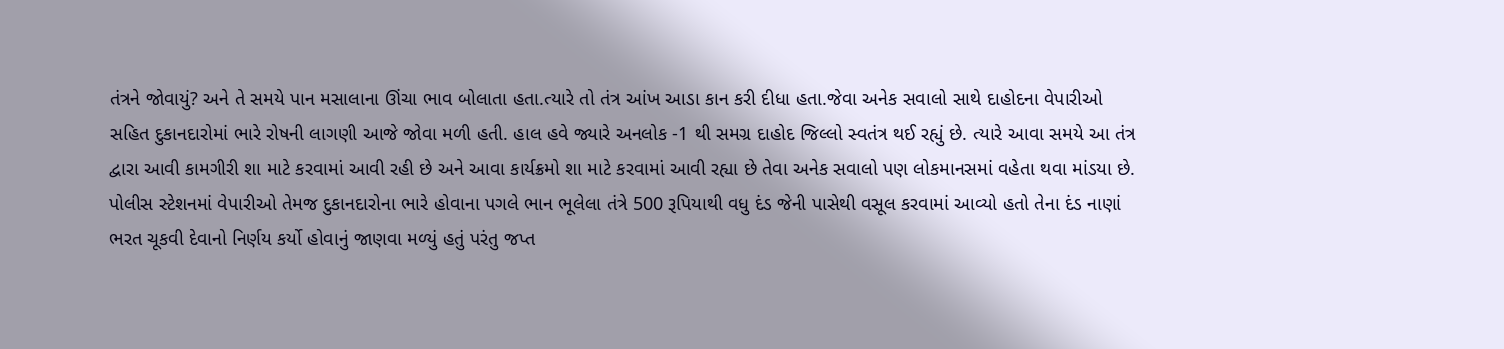તંત્રને જોવાયું? અને તે સમયે પાન મસાલાના ઊંચા ભાવ બોલાતા હતા.ત્યારે તો તંત્ર આંખ આડા કાન કરી દીધા હતા.જેવા અનેક સવાલો સાથે દાહોદના વેપારીઓ સહિત દુકાનદારોમાં ભારે રોષની લાગણી આજે જોવા મળી હતી. હાલ હવે જ્યારે અનલોક -1 થી સમગ્ર દાહોદ જિલ્લો સ્વતંત્ર થઈ રહ્યું છે. ત્યારે આવા સમયે આ તંત્ર દ્વારા આવી કામગીરી શા માટે કરવામાં આવી રહી છે અને આવા કાર્યક્રમો શા માટે કરવામાં આવી રહ્યા છે તેવા અનેક સવાલો પણ લોકમાનસમાં વહેતા થવા માંડયા છે. પોલીસ સ્ટેશનમાં વેપારીઓ તેમજ દુકાનદારોના ભારે હોવાના પગલે ભાન ભૂલેલા તંત્રે 500 રૂપિયાથી વધુ દંડ જેની પાસેથી વસૂલ કરવામાં આવ્યો હતો તેના દંડ નાણાં ભરત ચૂકવી દેવાનો નિર્ણય કર્યો હોવાનું જાણવા મળ્યું હતું પરંતુ જપ્ત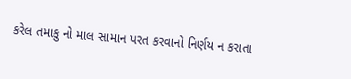કરેલ તમાકુ નો માલ સામાન પરત કરવાનો નિર્ણય ન કરાતા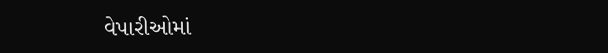વેપારીઓમાં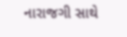નારાજગી સાથે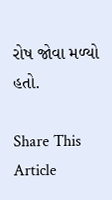રોષ જોવા મળ્યો હતો.

Share This Article